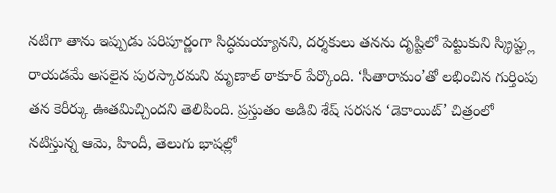నటిగా తాను ఇప్పుడు పరిపూర్ణంగా సిద్ధమయ్యానని, దర్శకులు తనను దృష్టిలో పెట్టుకుని స్క్రిప్ట్లు రాయడమే అసలైన పురస్కారమని మృణాల్ ఠాకూర్ పేర్కొంది. ‘సీతారామం’తో లభించిన గుర్తింపు తన కెరీర్కు ఊతమిచ్చిందని తెలిపింది. ప్రస్తుతం అడివి శేష్ సరసన ‘డెకాయిట్’ చిత్రంలో నటిస్తున్న ఆమె, హిందీ, తెలుగు భాషల్లో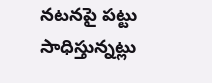నటనపై పట్టు సాధిస్తున్నట్లు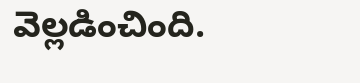వెల్లడించింది.